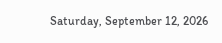Saturday, September 12, 2026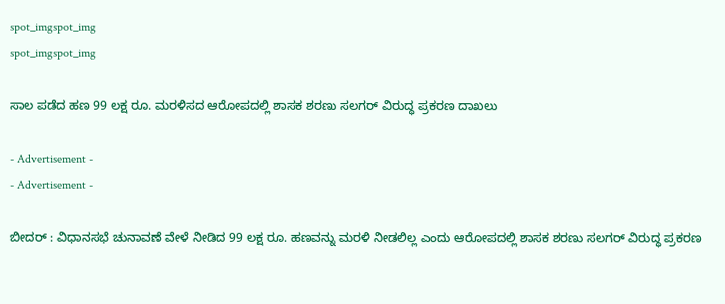spot_imgspot_img
spot_imgspot_img

ಸಾಲ ಪಡೆದ ಹಣ 99 ಲಕ್ಷ ರೂ. ಮರಳಿ‌ಸದ ಆರೋಪದಲ್ಲಿ ಶಾಸಕ ಶರಣು ಸಲಗರ್ ವಿರುದ್ಧ ಪ್ರಕರಣ ದಾಖಲು

- Advertisement -
- Advertisement -

ಬೀದ‌ರ್ : ವಿಧಾನಸಭೆ ಚುನಾವಣೆ ವೇಳೆ ನೀಡಿದ 99 ಲಕ್ಷ ರೂ. ಹಣವನ್ನು ಮರಳಿ ನೀಡಲಿಲ್ಲ ಎಂದು ಆರೋಪದಲ್ಲಿ ಶಾಸಕ ಶರಣು ಸಲಗರ್ ವಿರುದ್ಧ ಪ್ರಕರಣ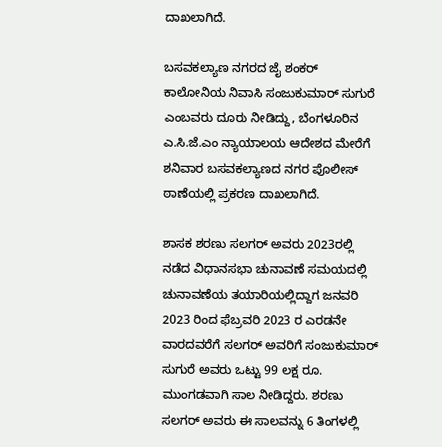ದಾಖಲಾಗಿದೆ.

ಬಸವಕಲ್ಯಾಣ ನಗರದ ಜೈ ಶಂಕರ್ ಕಾಲೋನಿಯ ನಿವಾಸಿ ಸಂಜುಕುಮಾರ್ ಸುಗುರೆ ಎಂಬವರು ದೂರು ನೀಡಿದ್ದು, ಬೆಂಗಳೂರಿನ ಎ.ಸಿ.ಜೆ.ಎಂ ನ್ಯಾಯಾಲಯ ಆದೇಶದ ಮೇರೆಗೆ ಶನಿವಾರ ಬಸವಕಲ್ಯಾಣದ ನಗರ ಪೊಲೀಸ್ ಠಾಣೆಯಲ್ಲಿ ಪ್ರಕರಣ ದಾಖಲಾಗಿದೆ.

ಶಾಸಕ ಶರಣು ಸಲಗರ್ ಅವರು 2023ರಲ್ಲಿ ನಡೆದ ವಿಧಾನಸಭಾ ಚುನಾವಣೆ ಸಮಯದಲ್ಲಿ ಚುನಾವಣೆಯ ತಯಾರಿಯಲ್ಲಿದ್ದಾಗ ಜನವರಿ 2023 ರಿಂದ ಫೆಬ್ರವರಿ 2023 ರ ಎರಡನೇ ವಾರದವರೆಗೆ ಸಲಗರ್ ಅವರಿಗೆ ಸಂಜುಕುಮಾರ್ ಸುಗುರೆ ಅವರು ಒಟ್ಟು 99 ಲಕ್ಷ ರೂ. ಮುಂಗಡವಾಗಿ ಸಾಲ ನೀಡಿದ್ದರು. ಶರಣು ಸಲಗರ್ ಅವರು ಈ ಸಾಲವನ್ನು 6 ತಿಂಗಳಲ್ಲಿ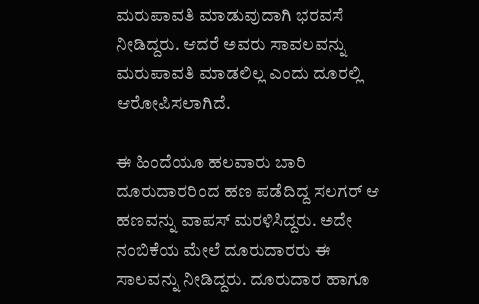ಮರುಪಾವತಿ ಮಾಡುವುದಾಗಿ ಭರವಸೆ ನೀಡಿದ್ದರು. ಆದರೆ ಅವರು ಸಾವಲವನ್ನು ಮರುಪಾವತಿ ಮಾಡಲಿಲ್ಲ ಎಂದು ದೂರಲ್ಲಿ ಆರೋಪಿಸಲಾಗಿದೆ.

ಈ ಹಿಂದೆಯೂ ಹಲವಾರು ಬಾರಿ ದೂರುದಾರರಿಂದ ಹಣ ಪಡೆದಿದ್ದ ಸಲಗ‌ರ್ ಆ ಹಣವನ್ನು ವಾಪಸ್‌ ಮರಳಿಸಿದ್ದರು. ಅದೇ ನಂಬಿಕೆಯ ಮೇಲೆ ದೂರುದಾರರು ಈ ಸಾಲವನ್ನು ನೀಡಿದ್ದರು. ದೂರುದಾರ ಹಾಗೂ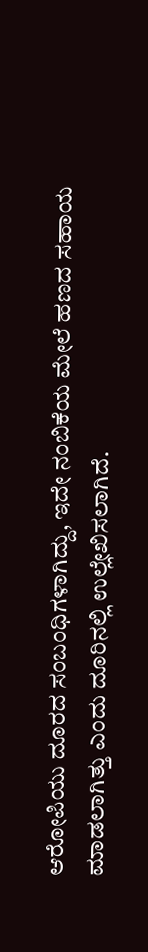ಆರೋಪಿಯು ದೂರದ ಸಂಬಂಧಿಗಳಾಗಿದ್ದು, ಇದೇ ನಂಬಿಕೆಯ ಮೇಲೆ ಹಣದ ಸಹಾಯ ಮಾಡಲಾಗಿತ್ತು ಎಂದು ದೂರಿನಲ್ಲಿ ಉಲ್ಲೇಖಿಸಲಾಗಿದೆ.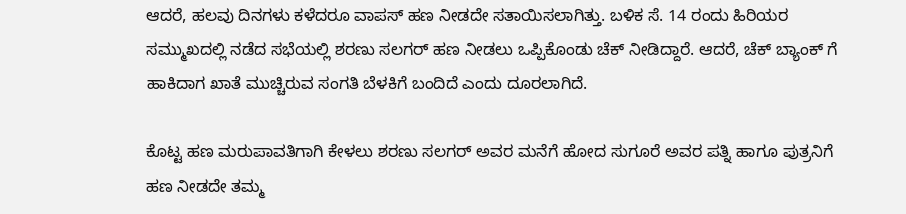ಆದರೆ, ಹಲವು ದಿನಗಳು ಕಳೆದರೂ ವಾಪಸ್ ಹಣ ನೀಡದೇ ಸತಾಯಿಸಲಾಗಿತ್ತು. ಬಳಿಕ ಸೆ. 14 ರಂದು ಹಿರಿಯರ ಸಮ್ಮುಖದಲ್ಲಿ ನಡೆದ ಸಭೆಯಲ್ಲಿ ಶರಣು ಸಲಗರ್ ಹಣ ನೀಡಲು ಒಪ್ಪಿಕೊಂಡು ಚೆಕ್ ನೀಡಿದ್ದಾರೆ. ಆದರೆ, ಚೆಕ್ ಬ್ಯಾಂಕ್ ಗೆ ಹಾಕಿದಾಗ ಖಾತೆ ಮುಚ್ಚಿರುವ ಸಂಗತಿ ಬೆಳಕಿಗೆ ಬಂದಿದೆ ಎಂದು ದೂರಲಾಗಿದೆ.

ಕೊಟ್ಟ ಹಣ ಮರುಪಾವತಿಗಾಗಿ ಕೇಳಲು ಶರಣು ಸಲಗರ್ ಅವರ ಮನೆಗೆ ಹೋದ ಸುಗೂರೆ ಅವರ ಪತ್ನಿ ಹಾಗೂ ಪುತ್ರನಿಗೆ ಹಣ ನೀಡದೇ ತಮ್ಮ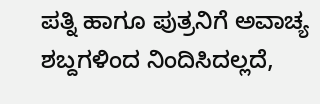ಪತ್ನಿ ಹಾಗೂ ಪುತ್ರನಿಗೆ ಅವಾಚ್ಯ ಶಬ್ದಗಳಿಂದ ನಿಂದಿಸಿದಲ್ಲದೆ,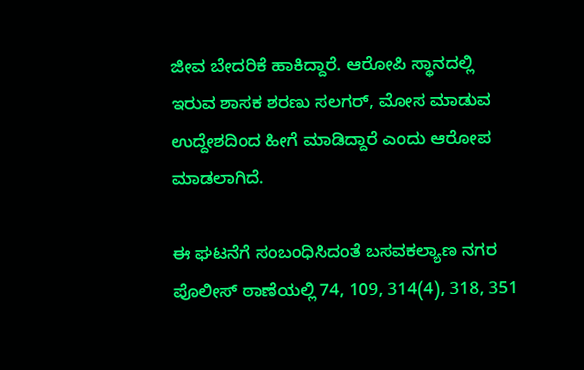ಜೀವ ಬೇದರಿಕೆ ಹಾಕಿದ್ದಾರೆ. ಆರೋಪಿ ಸ್ಥಾನದಲ್ಲಿ ಇರುವ ಶಾಸಕ ಶರಣು ಸಲಗರ್, ಮೋಸ ಮಾಡುವ ಉದ್ದೇಶದಿಂದ ಹೀಗೆ ಮಾಡಿದ್ದಾರೆ ಎಂದು ಆರೋಪ ಮಾಡಲಾಗಿದೆ.

ಈ ಘಟನೆಗೆ ಸಂಬಂಧಿಸಿದಂತೆ ಬಸವಕಲ್ಯಾಣ ನಗರ ಪೊಲೀಸ್ ಠಾಣೆಯಲ್ಲಿ 74, 109, 314(4), 318, 351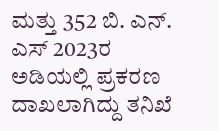ಮತ್ತು 352 ಬಿ. ಎನ್. ಎಸ್ 2023ರ ಅಡಿಯಲ್ಲಿ ಪ್ರಕರಣ ದಾಖಲಾಗಿದ್ದು ತನಿಖೆ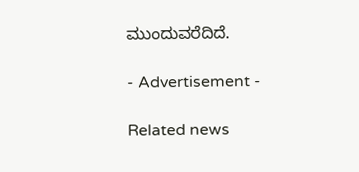ಮುಂದುವರೆದಿದೆ.

- Advertisement -

Related news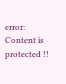error: Content is protected !!